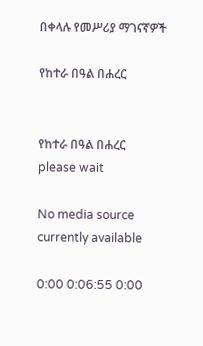በቀላሉ የመሥሪያ ማገናኛዎች

የከተራ በዓል በሐረር


የከተራ በዓል በሐረር
please wait

No media source currently available

0:00 0:06:55 0:00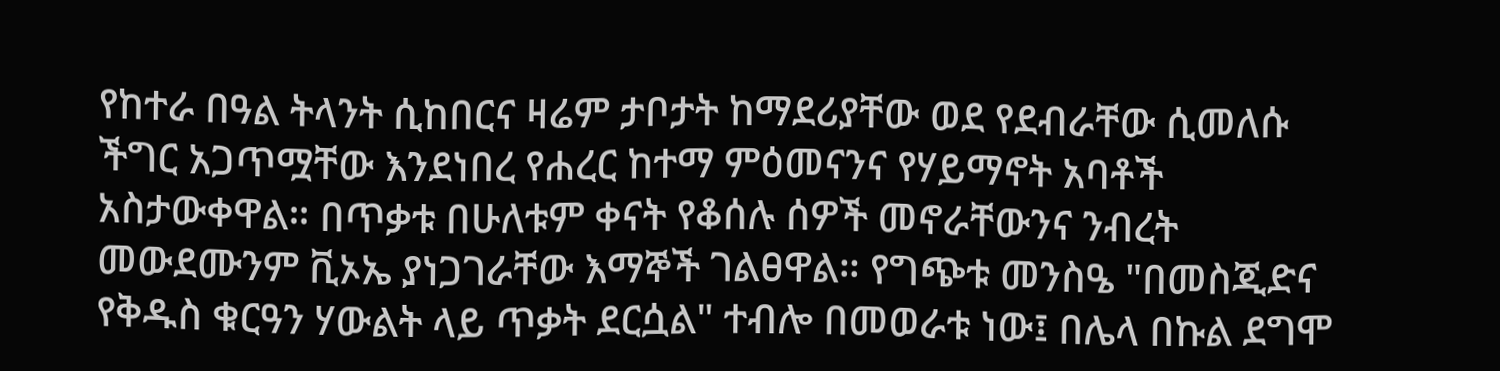የከተራ በዓል ትላንት ሲከበርና ዛሬም ታቦታት ከማደሪያቸው ወደ የደብራቸው ሲመለሱ ችግር አጋጥሟቸው እንደነበረ የሐረር ከተማ ምዕመናንና የሃይማኖት አባቶች አስታውቀዋል። በጥቃቱ በሁለቱም ቀናት የቆሰሉ ሰዎች መኖራቸውንና ንብረት መውደሙንም ቪኦኤ ያነጋገራቸው እማኞች ገልፀዋል። የግጭቱ መንስዔ "በመስጂድና የቅዱስ ቁርዓን ሃውልት ላይ ጥቃት ደርሷል" ተብሎ በመወራቱ ነው፤ በሌላ በኩል ደግሞ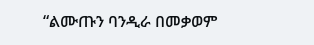“ልሙጡን ባንዲራ በመቃወም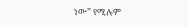ነው” የሚሉም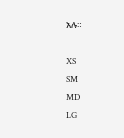አሉ።

XS
SM
MD
LG